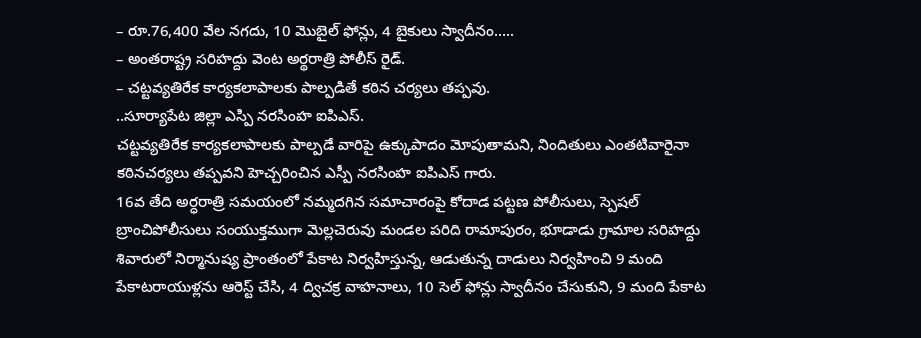– రూ.76,400 వేల నగదు, 10 మొబైల్ ఫోన్లు, 4 బైకులు స్వాదీనం…..
– అంతరాష్ట్ర సరిహద్దు వెంట అర్థరాత్రి పోలీస్ రైడ్.
– చట్టవ్యతిరేక కార్యకలాపాలకు పాల్పడితే కఠిన చర్యలు తప్పవు.
..సూర్యాపేట జిల్లా ఎస్పి నరసింహ ఐపిఎస్.
చట్టవ్యతిరేక కార్యకలాపాలకు పాల్పడే వారిపై ఉక్కుపాదం మోపుతామని, నిందితులు ఎంతటివారైనా కఠినచర్యలు తప్పవని హెచ్చరించిన ఎస్పీ నరసింహ ఐపిఎస్ గారు.
16వ తేది అర్ధరాత్రి సమయంలో నమ్మదగిన సమాచారంపై కోదాడ పట్టణ పోలీసులు, స్పెషల్ బ్రాంచిపోలీసులు సంయుక్తముగా మెల్లచెరువు మండల పరిది రామాపురం, భూడాడు గ్రామాల సరిహద్దు శివారులో నిర్మానుష్య ప్రాంతంలో పేకాట నిర్వహిస్తున్న, ఆడుతున్న దాడులు నిర్వహించి 9 మంది పేకాటరాయుళ్లను ఆరెస్ట్ చేసి, 4 ద్విచక్ర వాహనాలు, 10 సెల్ ఫోన్లు స్వాదీనం చేసుకుని, 9 మంది పేకాట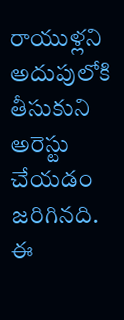రాయుళ్లని అదుపులోకి తీసుకుని అరెస్టు చేయడం జరిగినది. ఈ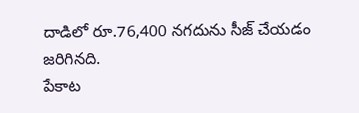దాడిలో రూ.76,400 నగదును సీజ్ చేయడం జరిగినది.
పేకాట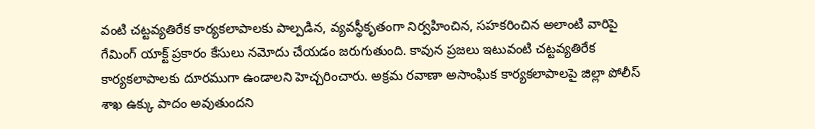వంటి చట్టవ్యతిరేక కార్యకలాపాలకు పాల్పడిన, వ్యవస్థీకృతంగా నిర్వహించిన, సహకరించిన అలాంటి వారిపై గేమింగ్ యాక్ట్ ప్రకారం కేసులు నమోదు చేయడం జరుగుతుంది. కావున ప్రజలు ఇటువంటి చట్టవ్యతిరేక కార్యకలాపాలకు దూరముగా ఉండాలని హెచ్చరించారు. అక్రమ రవాణా అసాంఘిక కార్యకలాపాలపై జిల్లా పోలీస్ శాఖ ఉక్కు పాదం అవుతుందని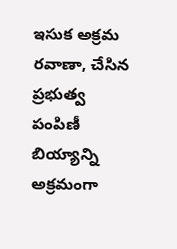ఇసుక అక్రమ రవాణా, చేసిన ప్రభుత్వ పంపిణీ బియ్యాన్ని అక్రమంగా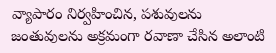వ్యాపారం నిర్వహించిన, పశువులను జంతువులను అక్రమంగా రవాణా చేసిన అలాంటి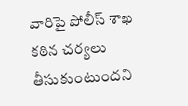వారిపై పోలీస్ శాఖ కఠిన చర్యలు తీసుకుంటుందని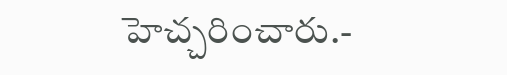హెచ్చరించారు.-